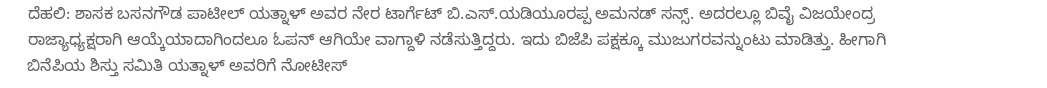ದೆಹಲಿ: ಶಾಸಕ ಬಸನಗೌಡ ಪಾಟೀಲ್ ಯತ್ನಾಳ್ ಅವರ ನೇರ ಟಾರ್ಗೆಟ್ ಬಿ.ಎಸ್.ಯಡಿಯೂರಪ್ಪ ಅಮನಡ್ ಸನ್ಸ್. ಅದರಲ್ಲೂ ಬಿವೈ ವಿಜಯೇಂದ್ರ ರಾಜ್ಯಾಧ್ಯಕ್ಷರಾಗಿ ಆಯ್ಕೆಯಾದಾಗಿಂದಲೂ ಓಪನ್ ಆಗಿಯೇ ವಾಗ್ದಾಳಿ ನಡೆಸುತ್ತಿದ್ದರು. ಇದು ಬಿಜೆಪಿ ಪಕ್ಷಕ್ಕೂ ಮುಜುಗರವನ್ನುಂಟು ಮಾಡಿತ್ತು. ಹೀಗಾಗಿ ಬಿನೆಪಿಯ ಶಿಸ್ತು ಸಮಿತಿ ಯತ್ನಾಳ್ ಅವರಿಗೆ ನೋಟೀಸ್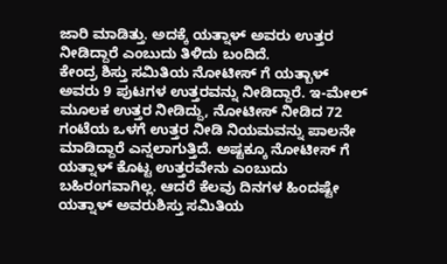ಜಾರಿ ಮಾಡಿತ್ತು. ಅದಕ್ಕೆ ಯತ್ನಾಳ್ ಅವರು ಉತ್ತರ ನೀಡಿದ್ದಾರೆ ಎಂಬುದು ತಿಳಿದು ಬಂದಿದೆ.
ಕೇಂದ್ರ ಶಿಸ್ತು ಸಮಿತಿಯ ನೋಟೀಸ್ ಗೆ ಯತ್ಬಾಳ್ ಅವರು 9 ಪುಟಗಳ ಉತ್ತರವನ್ನು ನೀಡಿದ್ದಾರೆ. ಇ-ಮೇಲ್ ಮೂಲಕ ಉತ್ತರ ನೀಡಿದ್ದು, ನೋಟೀಸ್ ನೀಡಿದ 72 ಗಂಟೆಯ ಒಳಗೆ ಉತ್ತರ ನೀಡಿ ನಿಯಮವನ್ನು ಪಾಲನೇ ಮಾಡಿದ್ದಾರೆ ಎನ್ನಲಾಗುತ್ತಿದೆ. ಅಷ್ಟಕ್ಕೂ ನೋಟೀಸ್ ಗೆ ಯತ್ನಾಳ್ ಕೊಟ್ಟ ಉತ್ತರವೇನು ಎಂಬುದು ಬಹಿರಂಗವಾಗಿಲ್ಲ. ಆದರೆ ಕೆಲವು ದಿನಗಳ ಹಿಂದಷ್ಟೇ ಯತ್ನಾಳ್ ಅವರುಶಿಸ್ತು ಸಮಿತಿಯ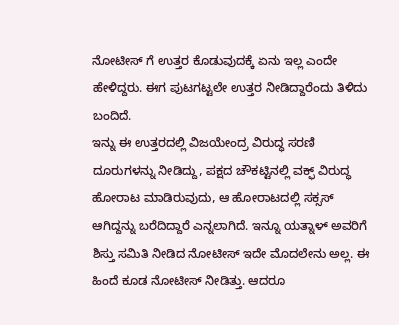ನೋಟೀಸ್ ಗೆ ಉತ್ತರ ಕೊಡುವುದಕ್ಕೆ ಏನು ಇಲ್ಲ ಎಂದೇ ಹೇಳಿದ್ದರು. ಈಗ ಪುಟಗಟ್ಟಲೇ ಉತ್ತರ ನೀಡಿದ್ದಾರೆಂದು ತಿಳಿದು ಬಂದಿದೆ.
ಇನ್ನು ಈ ಉತ್ತರದಲ್ಲಿ ವಿಜಯೇಂದ್ರ ವಿರುದ್ಧ ಸರಣಿ ದೂರುಗಳನ್ನು ನೀಡಿದ್ದು, ಪಕ್ಷದ ಚೌಕಟ್ಟಿನಲ್ಲಿ ವಕ್ಫ್ ವಿರುದ್ಧ ಹೋರಾಟ ಮಾಡಿರುವುದು, ಆ ಹೋರಾಟದಲ್ಲಿ ಸಕ್ಸಸ್ ಆಗಿದ್ದನ್ನು ಬರೆದಿದ್ದಾರೆ ಎನ್ನಲಾಗಿದೆ. ಇನ್ನೂ ಯತ್ನಾಳ್ ಅವರಿಗೆ ಶಿಸ್ತು ಸಮಿತಿ ನೀಡಿದ ನೋಟೀಸ್ ಇದೇ ಮೊದಲೇನು ಅಲ್ಲ. ಈ ಹಿಂದೆ ಕೂಡ ನೋಟೀಸ್ ನೀಡಿತ್ತು. ಆದರೂ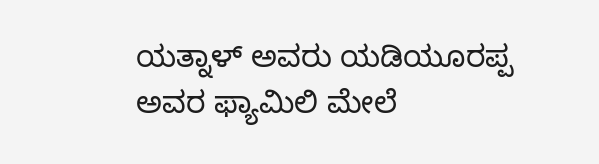ಯತ್ನಾಳ್ ಅವರು ಯಡಿಯೂರಪ್ಪ ಅವರ ಫ್ಯಾಮಿಲಿ ಮೇಲೆ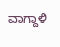ವಾಗ್ದಾಳಿ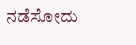ನಡೆಸೋದು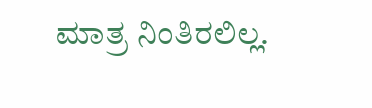ಮಾತ್ರ ನಿಂತಿರಲಿಲ್ಲ.